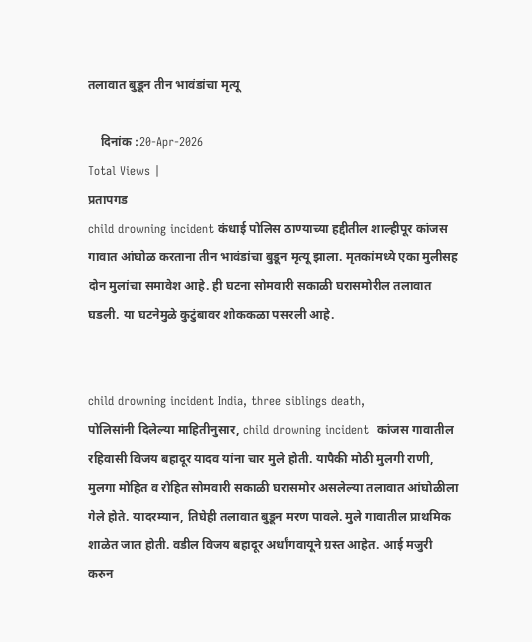तलावात बुडून तीन भावंडांचा मृत्यू

    दिनांक :20-Apr-2026
Total Views |
प्रतापगड
child drowning incident कंधाई पोलिस ठाण्याच्या हद्दीतील शाल्हीपूर कांजस गावात आंघोळ करताना तीन भावंडांचा बुडून मृत्यू झाला. मृतकांमध्ये एका मुलीसह दोन मुलांचा समावेश आहे. ही घटना सोमवारी सकाळी घरासमोरील तलावात घडली. या घटनेमुळे कुटुंबावर शोककळा पसरली आहे.


child drowning incident India, three siblings death,
पोलिसांनी दिलेल्या माहितीनुसार, child drowning incident  कांजस गावातील रहिवासी विजय बहादूर यादव यांना चार मुले होती. यापैकी मोठी मुलगी राणी, मुलगा मोहित व रोहित सोमवारी सकाळी घरासमोर असलेल्या तलावात आंघोळीला गेले होते. यादरम्यान, तिघेही तलावात बुडून मरण पावले. मुले गावातील प्राथमिक शाळेत जात होती. वडील विजय बहादूर अर्धांगवायूने ग्रस्त आहेत. आई मजुरी करुन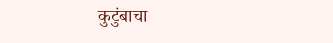कुटुंबाचा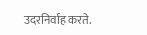उदरनिर्वाह करते.